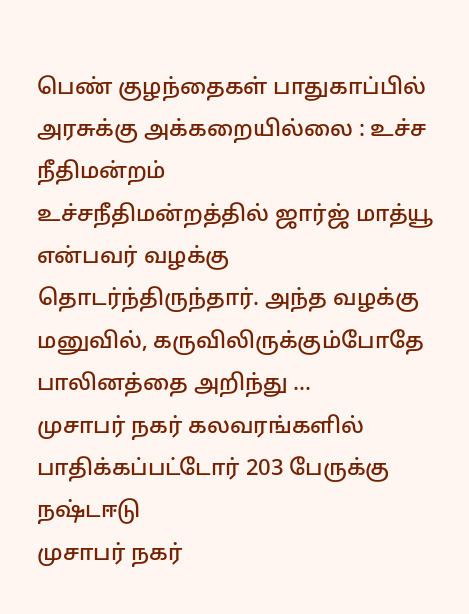பெண் குழந்தைகள் பாதுகாப்பில் அரசுக்கு அக்கறையில்லை : உச்ச நீதிமன்றம்
உச்சநீதிமன்றத்தில் ஜார்ஜ் மாத்யூ என்பவர் வழக்கு தொடர்ந்திருந்தார். அந்த வழக்கு மனுவில், கருவிலிருக்கும்போதே பாலினத்தை அறிந்து …
முசாபர் நகர் கலவரங்களில் பாதிக்கப்பட்டோர் 203 பேருக்கு நஷ்டஈடு
முசாபர் நகர்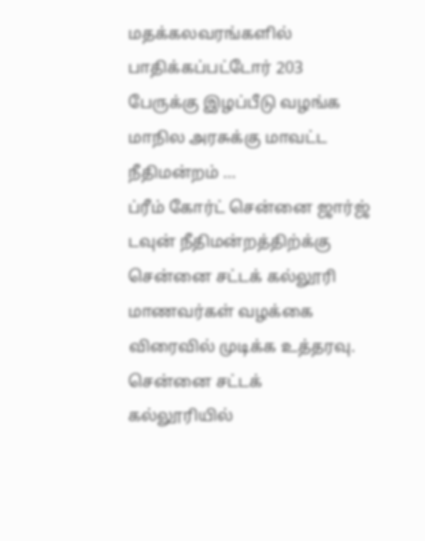மதக்கலவரங்களில் பாதிக்கப்பட்டோர் 203 பேருக்கு இழப்பீடு வழங்க மாநில அரசுக்கு மாவட்ட நீதிமன்றம் …
ப்ரீம் கோர்ட் சென்னை ஜார்ஜ் டவுன் நீதிமன்றத்திற்க்கு சென்னை சட்டக் கல்லூரி மாணவர்கள் வழக்கை விரைவில் முடிக்க உத்தரவு.
சென்னை சட்டக் கல்லூரியில்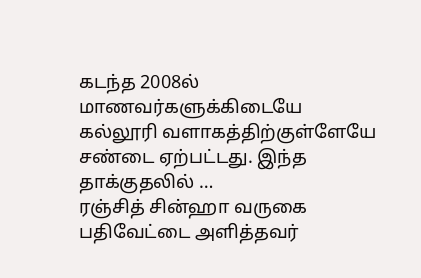கடந்த 2008ல் மாணவர்களுக்கிடையே கல்லூரி வளாகத்திற்குள்ளேயே சண்டை ஏற்பட்டது. இந்த தாக்குதலில் …
ரஞ்சித் சின்ஹா வருகை பதிவேட்டை அளித்தவர்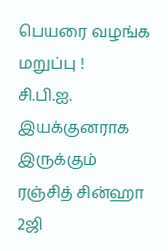பெயரை வழங்க மறுப்பு !
சி.பி.ஐ. இயக்குனராக இருக்கும் ரஞ்சித் சின்ஹா 2ஜி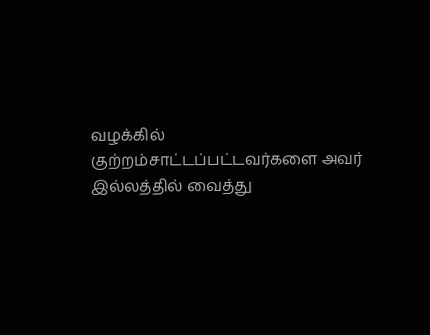வழக்கில் குற்றம்சாட்டப்பட்டவர்களை அவர் இல்லத்தில் வைத்து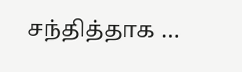சந்தித்தாக …